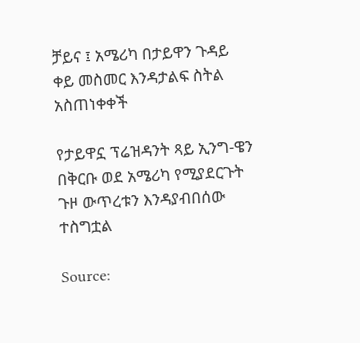ቻይና ፤ አሜሪካ በታይዋን ጉዳይ ቀይ መስመር እንዳታልፍ ስትል አስጠነቀቀች

የታይዋኗ ፕሬዝዳንት ጻይ ኢንግ-ዌን በቅርቡ ወደ አሜሪካ የሚያደርጉት ጉዞ ውጥረቱን እንዳያብበሰው ተስግቷል

Source: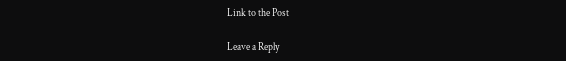Link to the Post

Leave a Reply